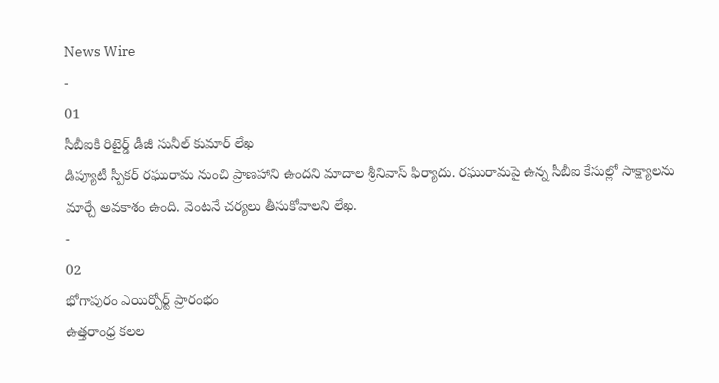News Wire
-
01
సీబీఐకి రిటైర్డ్ డీజీ సునీల్ కుమార్ లేఖ
డిప్యూటీ స్పీకర్ రఘురామ నుంచి ప్రాణహాని ఉందని మాదాల శ్రీనివాస్ ఫిర్యాదు. రఘురామపై ఉన్న సీబీఐ కేసుల్లో సాక్ష్యాలను మార్చే అవకాశం ఉంది. వెంటనే చర్యలు తీసుకోవాలని లేఖ.
-
02
భోగాపురం ఎయిర్పోర్ట్ ప్రారంభం
ఉత్తరాంధ్ర కలల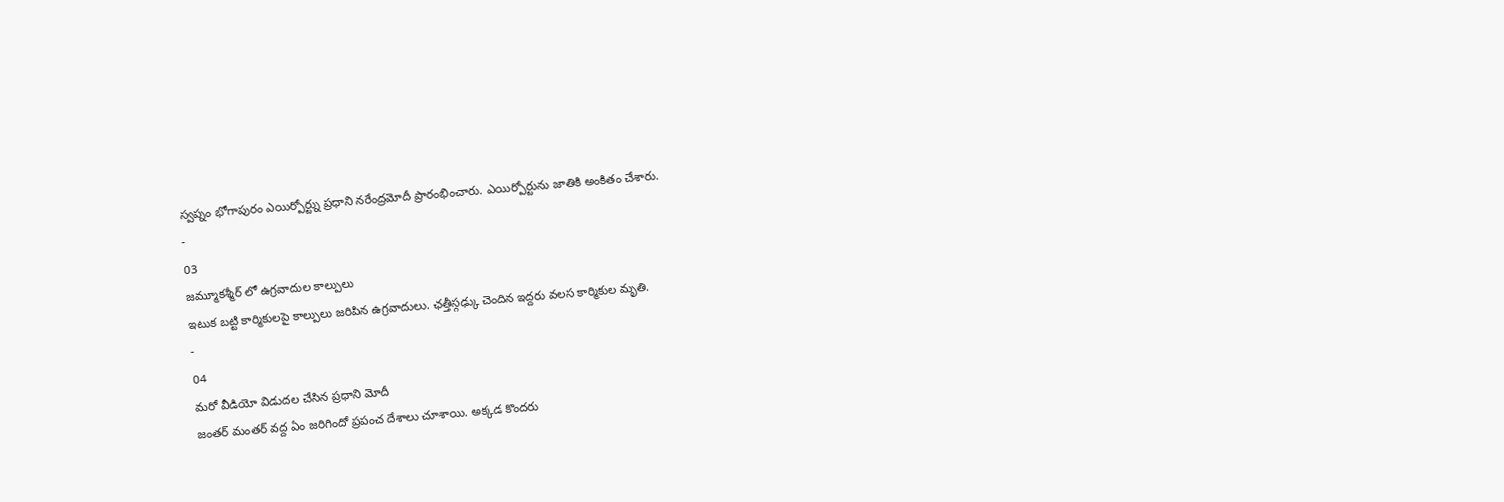స్వప్నం భోగాపురం ఎయిర్పోర్ట్ను ప్రధాని నరేంద్రమోదీ ప్రారంభించారు. ఎయిర్పోర్టును జాతికి అంకితం చేశారు.
-
03
జమ్మూకశ్మీర్ లో ఉగ్రవాదుల కాల్పులు
ఇటుక బట్టి కార్మికులపై కాల్పులు జరిపిన ఉగ్రవాదులు. ఛత్తీస్గఢ్కు చెందిన ఇద్దరు వలస కార్మికుల మృతి.
-
04
మరో వీడియో విడుదల చేసిన ప్రధాని మోదీ
జంతర్ మంతర్ వద్ద ఏం జరిగిందో ప్రపంచ దేశాలు చూశాయి. అక్కడ కొందరు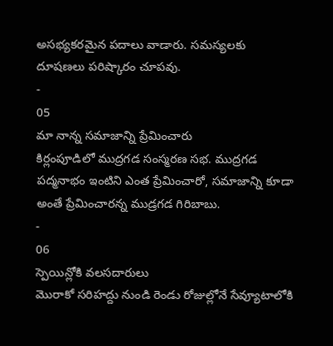అసభ్యకరమైన పదాలు వాడారు. సమస్యలకు దూషణలు పరిష్కారం చూపవు.
-
05
మా నాన్న సమాజాన్ని ప్రేమించారు
కిర్లంపూడిలో ముద్రగడ సంస్మరణ సభ. ముద్రగడ పద్మనాభం ఇంటిని ఎంత ప్రేమించారో, సమాజాన్ని కూడా అంతే ప్రేమించారన్న ముడ్రగడ గిరిబాబు.
-
06
స్పెయిన్లోకి వలసదారులు
మొరాకో సరిహద్దు నుండి రెండు రోజుల్లోనే సేవ్యూటాలోకి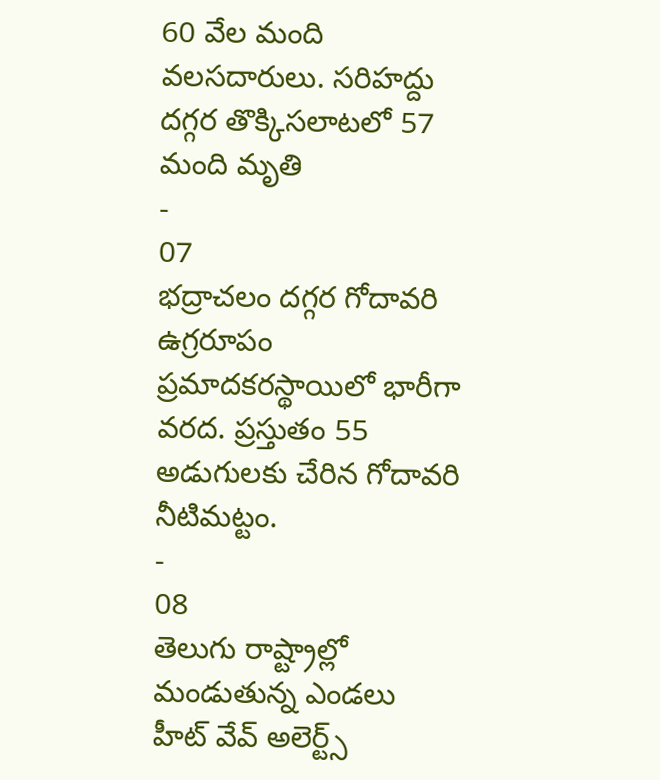60 వేల మంది వలసదారులు. సరిహద్దు దగ్గర తొక్కిసలాటలో 57 మంది మృతి
-
07
భద్రాచలం దగ్గర గోదావరి ఉగ్రరూపం
ప్రమాదకరస్థాయిలో భారీగా వరద. ప్రస్తుతం 55 అడుగులకు చేరిన గోదావరి నీటిమట్టం.
-
08
తెలుగు రాష్ట్రాల్లో మండుతున్న ఎండలు
హీట్ వేవ్ అలెర్ట్స్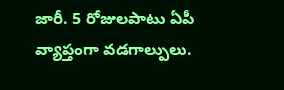జారీ. 5 రోజులపాటు ఏపీ వ్యాప్తంగా వడగాల్పులు.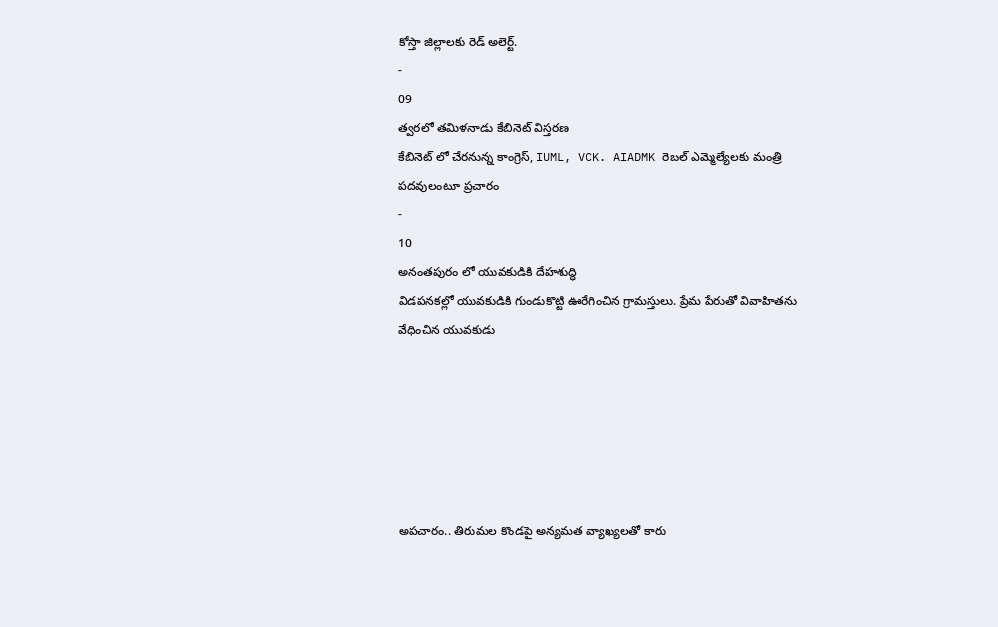కోస్తా జిల్లాలకు రెడ్ అలెర్ట్.
-
09
త్వరలో తమిళనాడు కేబినెట్ విస్తరణ
కేబినెట్ లో చేరనున్న కాంగ్రెస్, IUML, VCK. AIADMK రెబల్ ఎమ్మెల్యేలకు మంత్రి పదవులంటూ ప్రచారం
-
10
అనంతపురం లో యువకుడికి దేహశుద్ధి
విడపనకల్లో యువకుడికి గుండుకొట్టి ఊరేగించిన గ్రామస్తులు. ప్రేమ పేరుతో వివాహితను వేధించిన యువకుడు






అపచారం.. తిరుమల కొండపై అన్యమత వ్యాఖ్యలతో కారు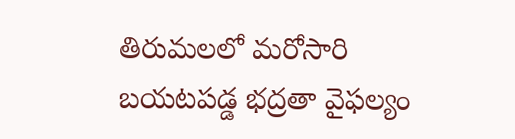తిరుమలలో మరోసారి బయటపడ్డ భద్రతా వైఫల్యం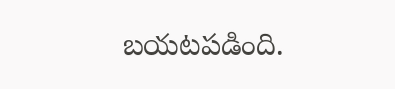బయటపడింది.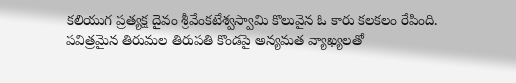కలియుగ ప్రత్యక్ష దైవం శ్రీవేంకటేశ్వస్వామి కొలువైన ఓ కారు కలకలం రేపింది. పవిత్రమైన తిరుమల తిరుపతి కొండపై అన్యమత వ్యాఖ్యలతో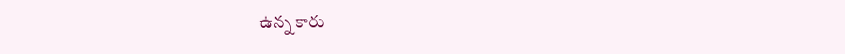ఉన్న కారు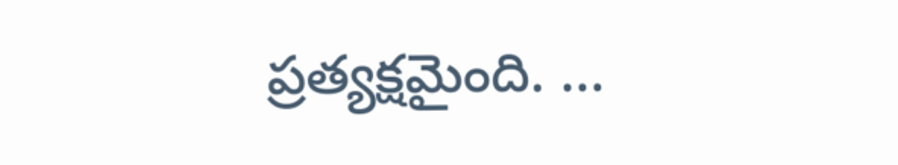ప్రత్యక్షమైంది. ...